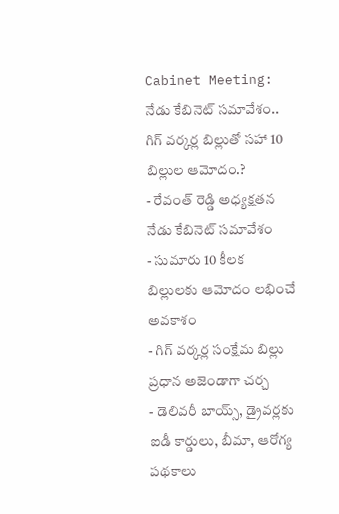Cabinet Meeting: నేడు కేబినెట్ సమావేశం.. గిగ్ వర్కర్ల బిల్లుతో సహా 10 బిల్లుల ఆమోదం.?
- రేవంత్ రెడ్డి అధ్యక్షతన నేడు కేబినెట్ సమావేశం
- సుమారు 10 కీలక బిల్లులకు ఆమోదం లభించే అవకాశం
- గిగ్ వర్కర్ల సంక్షేమ బిల్లు ప్రధాన అజెండాగా చర్చ
- డెలివరీ బాయ్స్, డ్రైవర్లకు ఐడీ కార్డులు, బీమా, ఆరోగ్య పథకాలు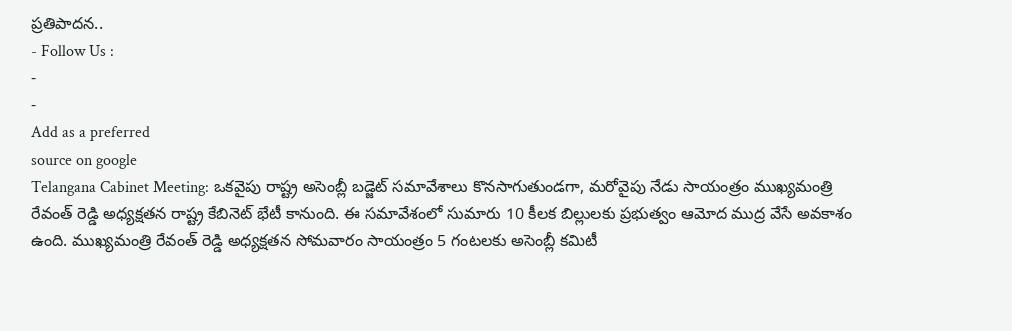ప్రతిపాదన..
- Follow Us :
-
-
Add as a preferred
source on google
Telangana Cabinet Meeting: ఒకవైపు రాష్ట్ర అసెంబ్లీ బడ్జెట్ సమావేశాలు కొనసాగుతుండగా, మరోవైపు నేడు సాయంత్రం ముఖ్యమంత్రి రేవంత్ రెడ్డి అధ్యక్షతన రాష్ట్ర కేబినెట్ భేటీ కానుంది. ఈ సమావేశంలో సుమారు 10 కీలక బిల్లులకు ప్రభుత్వం ఆమోద ముద్ర వేసే అవకాశం ఉంది. ముఖ్యమంత్రి రేవంత్ రెడ్డి అధ్యక్షతన సోమవారం సాయంత్రం 5 గంటలకు అసెంబ్లీ కమిటీ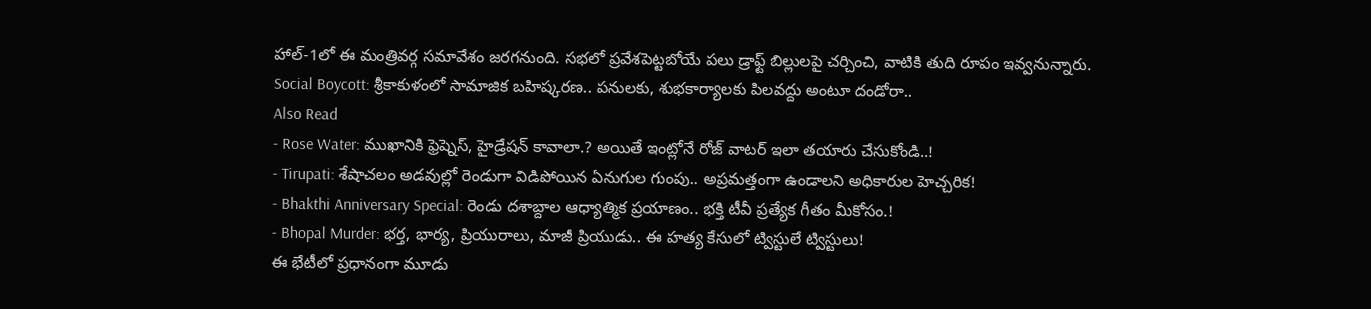హాల్-1లో ఈ మంత్రివర్గ సమావేశం జరగనుంది. సభలో ప్రవేశపెట్టబోయే పలు డ్రాఫ్ట్ బిల్లులపై చర్చించి, వాటికి తుది రూపం ఇవ్వనున్నారు.
Social Boycott: శ్రీకాకుళంలో సామాజిక బహిష్కరణ.. పనులకు, శుభకార్యాలకు పిలవద్దు అంటూ దండోరా..
Also Read
- Rose Water: ముఖానికి ఫ్రెష్నెస్, హైడ్రేషన్ కావాలా.? అయితే ఇంట్లోనే రోజ్ వాటర్ ఇలా తయారు చేసుకోండి..!
- Tirupati: శేషాచలం అడవుల్లో రెండుగా విడిపోయిన ఏనుగుల గుంపు.. అప్రమత్తంగా ఉండాలని అధికారుల హెచ్చరిక!
- Bhakthi Anniversary Special: రెండు దశాబ్దాల ఆధ్యాత్మిక ప్రయాణం.. భక్తి టీవీ ప్రత్యేక గీతం మీకోసం.!
- Bhopal Murder: భర్త, భార్య, ప్రియురాలు, మాజీ ప్రియుడు.. ఈ హత్య కేసులో ట్విస్టులే ట్విస్టులు!
ఈ భేటీలో ప్రధానంగా మూడు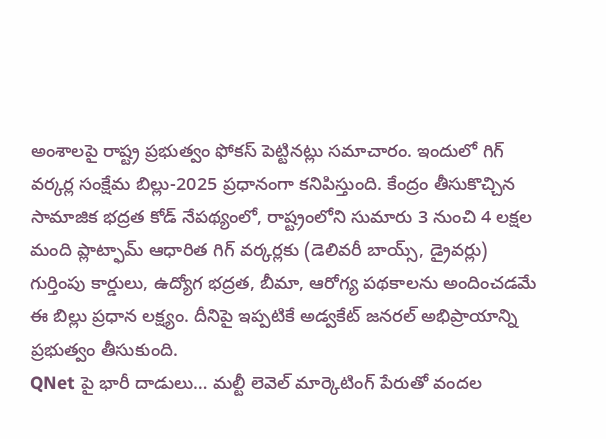అంశాలపై రాష్ట్ర ప్రభుత్వం ఫోకస్ పెట్టినట్లు సమాచారం. ఇందులో గిగ్ వర్కర్ల సంక్షేమ బిల్లు-2025 ప్రధానంగా కనిపిస్తుంది. కేంద్రం తీసుకొచ్చిన సామాజిక భద్రత కోడ్ నేపథ్యంలో, రాష్ట్రంలోని సుమారు 3 నుంచి 4 లక్షల మంది ప్లాట్ఫామ్ ఆధారిత గిగ్ వర్కర్లకు (డెలివరీ బాయ్స్, డ్రైవర్లు) గుర్తింపు కార్డులు, ఉద్యోగ భద్రత, బీమా, ఆరోగ్య పథకాలను అందించడమే ఈ బిల్లు ప్రధాన లక్ష్యం. దీనిపై ఇప్పటికే అడ్వకేట్ జనరల్ అభిప్రాయాన్ని ప్రభుత్వం తీసుకుంది.
QNet పై భారీ దాడులు… మల్టీ లెవెల్ మార్కెటింగ్ పేరుతో వందల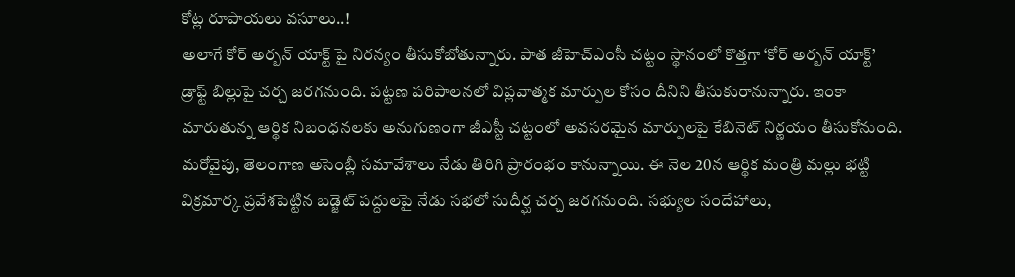కోట్ల రూపాయలు వసూలు..!
అలాగే కోర్ అర్బన్ యాక్ట్ పై నిరన్యం తీసుకోబోతున్నారు. పాత జీహెచ్ఎంసీ చట్టం స్థానంలో కొత్తగా ‘కోర్ అర్బన్ యాక్ట్’ డ్రాఫ్ట్ బిల్లుపై చర్చ జరగనుంది. పట్టణ పరిపాలనలో విప్లవాత్మక మార్పుల కోసం దీనిని తీసుకురానున్నారు. ఇంకా మారుతున్న ఆర్థిక నిబంధనలకు అనుగుణంగా జీఎస్టీ చట్టంలో అవసరమైన మార్పులపై కేబినెట్ నిర్ణయం తీసుకోనుంది. మరోవైపు, తెలంగాణ అసెంబ్లీ సమావేశాలు నేడు తిరిగి ప్రారంభం కానున్నాయి. ఈ నెల 20న ఆర్థిక మంత్రి మల్లు భట్టి విక్రమార్క ప్రవేశపెట్టిన బడ్జెట్ పద్దులపై నేడు సభలో సుదీర్ఘ చర్చ జరగనుంది. సభ్యుల సందేహాలు,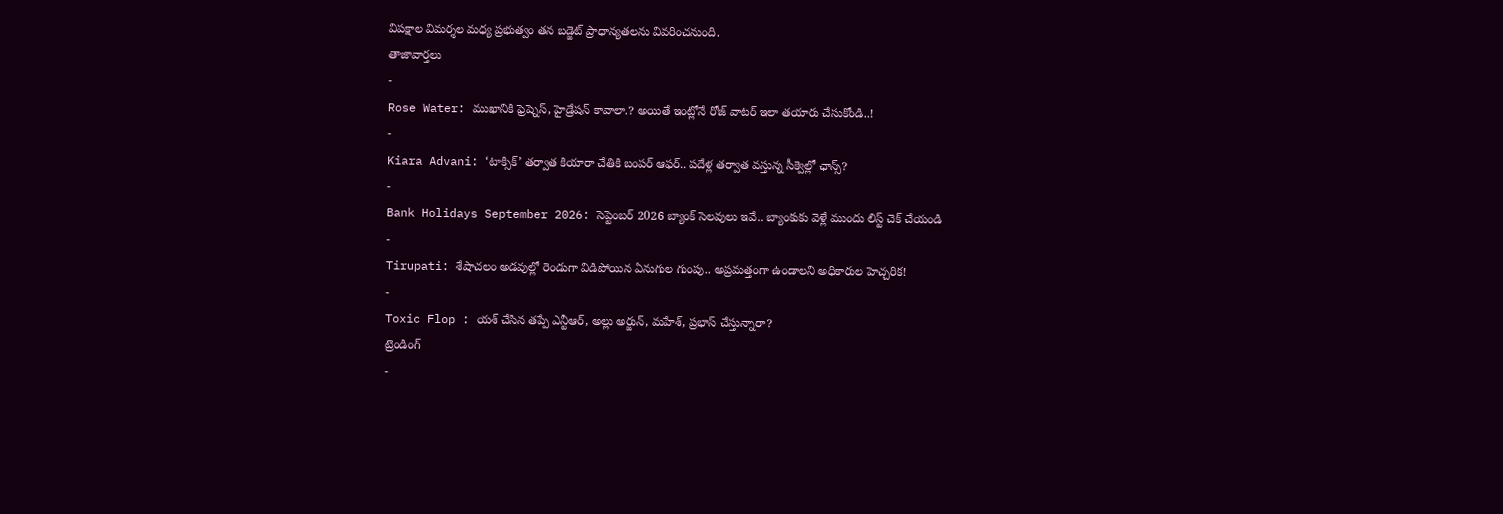విపక్షాల విమర్శల మధ్య ప్రభుత్వం తన బడ్జెట్ ప్రాధాన్యతలను వివరించనుంది.
తాజావార్తలు
-
Rose Water: ముఖానికి ఫ్రెష్నెస్, హైడ్రేషన్ కావాలా.? అయితే ఇంట్లోనే రోజ్ వాటర్ ఇలా తయారు చేసుకోండి..!
-
Kiara Advani: ‘టాక్సిక్’ తర్వాత కియారా చేతికి బంపర్ ఆఫర్.. పదేళ్ల తర్వాత వస్తున్న సీక్వెల్లో ఛాన్స్?
-
Bank Holidays September 2026: సెప్టెంబర్ 2026 బ్యాంక్ సెలవులు ఇవే.. బ్యాంకుకు వెళ్లే ముందు లిస్ట్ చెక్ చేయండి
-
Tirupati: శేషాచలం అడవుల్లో రెండుగా విడిపోయిన ఏనుగుల గుంపు.. అప్రమత్తంగా ఉండాలని అధికారుల హెచ్చరిక!
-
Toxic Flop : యశ్ చేసిన తప్పే ఎన్టీఆర్, అల్లు అర్జున్, మహేశ్, ప్రభాస్ చేస్తున్నారా?
ట్రెండింగ్
-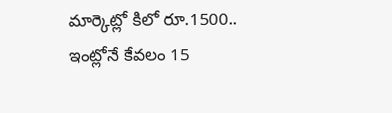మార్కెట్లో కిలో రూ.1500.. ఇంట్లోనే కేవలం 15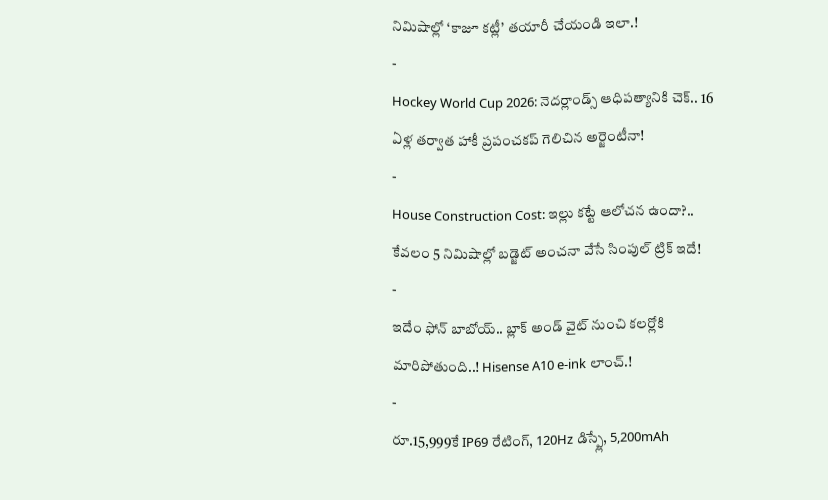నిమిషాల్లో ‘కాజూ కట్లీ’ తయారీ చేయండి ఇలా.!
-
Hockey World Cup 2026: నెదర్లాండ్స్ ఆధిపత్యానికి చెక్.. 16 ఏళ్ల తర్వాత హాకీ ప్రపంచకప్ గెలిచిన అర్జెంటీనా!
-
House Construction Cost: ఇల్లు కట్టే ఆలోచన ఉందా?.. కేవలం 5 నిమిషాల్లో బడ్జెట్ అంచనా వేసే సింపుల్ ట్రిక్ ఇదే!
-
ఇదేం ఫోన్ బాబోయ్.. బ్లాక్ అండ్ వైట్ నుంచి కలర్లోకి మారిపోతుంది..! Hisense A10 e-ink లాంచ్.!
-
రూ.15,999కే IP69 రేటింగ్, 120Hz డిస్ప్లే, 5,200mAh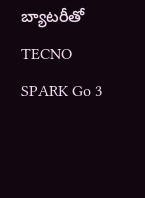బ్యాటరీతో TECNO SPARK Go 3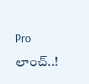Pro లాంచ్..!